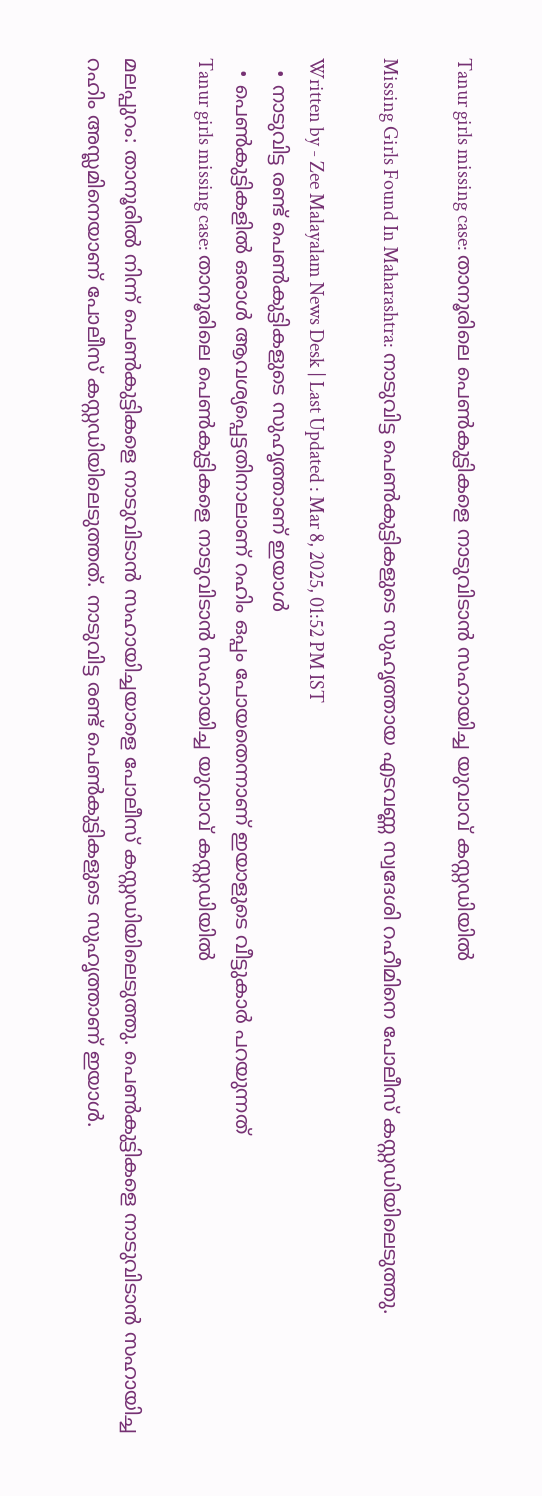Tanur girls missing case: താനൂരിലെ പെൺകുട്ടികളെ നാടുവിടാൻ സഹായിച്ച യുവാവ് കസ്റ്റഡിയിൽ

Missing Girls Found In Maharashtra: നാടുവിട്ട പെൺകുട്ടികളുടെ സുഹൃത്തായ എടവണ്ണ സ്വദേശി റഹീമിനെ പോലീസ് കസ്റ്റഡിയിലെടുത്തു.

Written by - Zee Malayalam News Desk | Last Updated : Mar 8, 2025, 01:52 PM IST
  • നാടുവിട്ട രണ്ട് പെൺകുട്ടികളുടെ സുഹൃത്താണ് ഇയാൾ
  • പെൺകുട്ടികളിൽ ഒരാൾ ആവശ്യപ്പെട്ടതിനാലാണ് റഹിം ഒപ്പം പോയതെന്നാണ് ഇയാളുടെ വീട്ടുകാർ പറയുന്നത്
Tanur girls missing case: താനൂരിലെ പെൺകുട്ടികളെ നാടുവിടാൻ സഹായിച്ച യുവാവ് കസ്റ്റഡിയിൽ

മലപ്പുറം: താനൂരിൽ നിന്ന് പെൺകുട്ടികളെ നാടുവിടാൻ സഹായിച്ചയാളെ പോലീസ് കസ്റ്റഡിയിലെടുത്തു. പെൺകുട്ടികളെ നാടുവിടാൻ സഹായിച്ച റഹിം അസ്ലമിനെയാണ് പോലീസ് കസ്റ്റഡിയിലെടുത്തത്. നാടുവിട്ട രണ്ട് പെൺകുട്ടികളുടെ സുഹൃത്താണ് ഇയാൾ.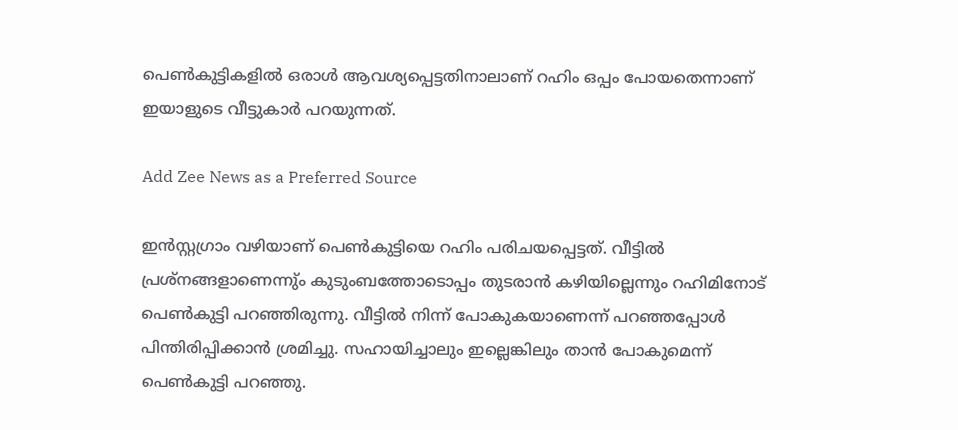പെൺകുട്ടികളിൽ ഒരാൾ ആവശ്യപ്പെട്ടതിനാലാണ് റഹിം ഒപ്പം പോയതെന്നാണ് ഇയാളുടെ വീട്ടുകാർ പറയുന്നത്.

Add Zee News as a Preferred Source

ഇൻസ്റ്റഗ്രാം വഴിയാണ് പെൺകുട്ടിയെ റഹിം പരിചയപ്പെട്ടത്. വീട്ടിൽ പ്രശ്നങ്ങളാണെന്നു്ം കുടുംബത്തോടൊപ്പം തുടരാൻ കഴിയില്ലെന്നും റഹിമിനോട് പെൺകുട്ടി പറഞ്ഞിരുന്നു. വീട്ടിൽ നിന്ന് പോകുകയാണെന്ന് പറഞ്ഞപ്പോൾ പിന്തിരിപ്പിക്കാൻ ശ്രമിച്ചു. സഹായിച്ചാലും ഇല്ലെങ്കിലും താൻ പോകുമെന്ന് പെൺകുട്ടി പറഞ്ഞു.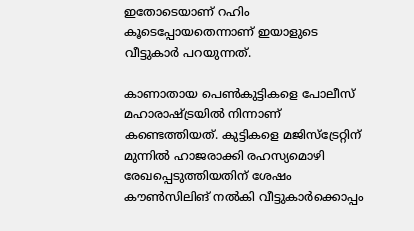ഇതോടെയാണ് റഹിം കൂടെപ്പോയതെന്നാണ് ഇയാളുടെ വീട്ടുകാർ പറയുന്നത്.

കാണാതായ പെൺകുട്ടികളെ പോലീസ് മഹാരാഷ്ട്രയിൽ നിന്നാണ് കണ്ടെത്തിയത്. കുട്ടികളെ മജിസ്ട്രേറ്റിന് മുന്നിൽ ഹാജരാക്കി രഹസ്യമൊഴി രേഖപ്പെടുത്തിയതിന് ശേഷം കൗൺസിലിങ് നൽകി വീട്ടുകാർക്കൊപ്പം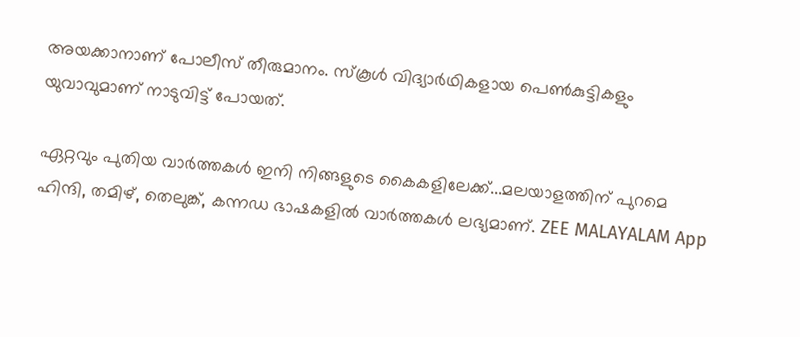അയക്കാനാണ് പോലീസ് തീരുമാനം. സ്കൂൾ വിദ്യാർഥികളായ പെൺകുട്ടികളും യുവാവുമാണ് നാടുവിട്ട് പോയത്.

ഏറ്റവും പുതിയ വാർത്തകൾ ഇനി നിങ്ങളുടെ കൈകളിലേക്ക്...മലയാളത്തിന് പുറമെ ഹിന്ദി, തമിഴ്, തെലുങ്ക്, കന്നഡ ഭാഷകളില്‍ വാര്‍ത്തകള്‍ ലഭ്യമാണ്. ZEE MALAYALAM App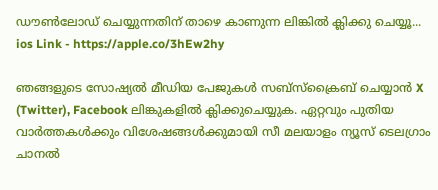ഡൗൺലോഡ് ചെയ്യുന്നതിന് താഴെ കാണുന്ന ലിങ്കിൽ ക്ലിക്കു ചെയ്യൂ... ios Link - https://apple.co/3hEw2hy

ഞങ്ങളുടെ സോഷ്യൽ മീഡിയ പേജുകൾ സബ്‌സ്‌ക്രൈബ് ചെയ്യാൻ X (Twitter), Facebook ലിങ്കുകളിൽ ക്ലിക്കുചെയ്യുക. ഏറ്റവും പുതിയ വാര്‍ത്തകൾക്കും വിശേഷങ്ങൾക്കുമായി സീ മലയാളം ന്യൂസ് ടെലഗ്രാം ചാനല്‍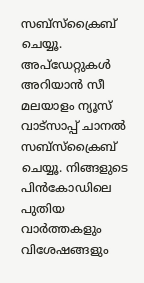സബ്‌സ്‌ക്രൈബ് ചെയ്യൂ. അപ്ഡേറ്റുകൾ അറിയാൻ സീ മലയാളം ന്യൂസ് വാട്സാപ്പ് ചാനൽ സബ്‌സ്‌ക്രൈബ് ചെയ്യൂ. നിങ്ങളുടെ പിൻകോഡിലെ പുതിയ വാർത്തകളും വിശേഷങ്ങളും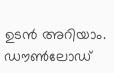ഉടൻ അറിയാം. ഡൗൺലോഡ്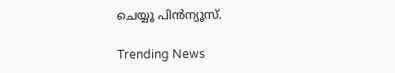ചെയ്യൂ പിൻന്യൂസ്.

Trending News